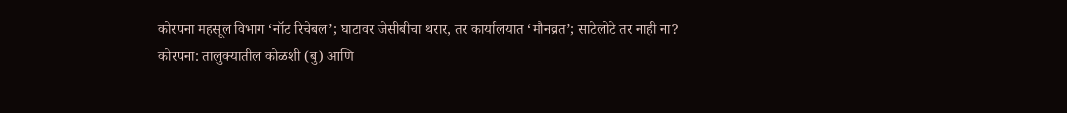कोरपना महसूल विभाग ‘नॉट रिचेबल’; घाटावर जेसीबीचा थरार, तर कार्यालयात ‘मौनव्रत’; साटेलोटे तर नाही ना?
कोरपना: तालुक्यातील कोळशी (बु) आणि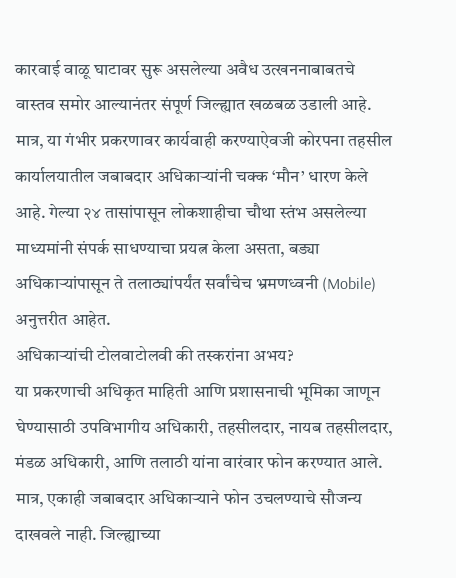कारवाई वाळू घाटावर सुरू असलेल्या अवैध उत्खननाबाबतचे वास्तव समोर आल्यानंतर संपूर्ण जिल्ह्यात खळबळ उडाली आहे. मात्र, या गंभीर प्रकरणावर कार्यवाही करण्याऐवजी कोरपना तहसील कार्यालयातील जबाबदार अधिकाऱ्यांनी चक्क ‘मौन’ धारण केले आहे. गेल्या २४ तासांपासून लोकशाहीचा चौथा स्तंभ असलेल्या माध्यमांनी संपर्क साधण्याचा प्रयत्न केला असता, बड्या अधिकाऱ्यांपासून ते तलाठ्यांपर्यंत सर्वांचेच भ्रमणध्वनी (Mobile) अनुत्तरीत आहेत.
अधिकाऱ्यांची टोलवाटोलवी की तस्करांना अभय?
या प्रकरणाची अधिकृत माहिती आणि प्रशासनाची भूमिका जाणून घेण्यासाठी उपविभागीय अधिकारी, तहसीलदार, नायब तहसीलदार, मंडळ अधिकारी, आणि तलाठी यांना वारंवार फोन करण्यात आले. मात्र, एकाही जबाबदार अधिकाऱ्याने फोन उचलण्याचे सौजन्य दाखवले नाही. जिल्ह्याच्या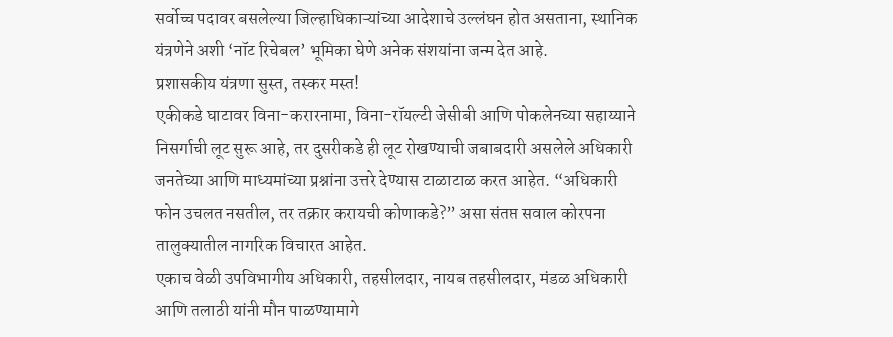सर्वोच्च पदावर बसलेल्या जिल्हाधिकाऱ्यांच्या आदेशाचे उल्लंघन होत असताना, स्थानिक यंत्रणेने अशी ‘नॉट रिचेबल’ भूमिका घेणे अनेक संशयांना जन्म देत आहे.
प्रशासकीय यंत्रणा सुस्त, तस्कर मस्त!
एकीकडे घाटावर विना-करारनामा, विना-रॉयल्टी जेसीबी आणि पोकलेनच्या सहाय्याने निसर्गाची लूट सुरू आहे, तर दुसरीकडे ही लूट रोखण्याची जबाबदारी असलेले अधिकारी जनतेच्या आणि माध्यमांच्या प्रश्नांना उत्तरे देण्यास टाळाटाळ करत आहेत. “अधिकारी फोन उचलत नसतील, तर तक्रार करायची कोणाकडे?” असा संतप्त सवाल कोरपना तालुक्यातील नागरिक विचारत आहेत.
एकाच वेळी उपविभागीय अधिकारी, तहसीलदार, नायब तहसीलदार, मंडळ अधिकारी आणि तलाठी यांनी मौन पाळण्यामागे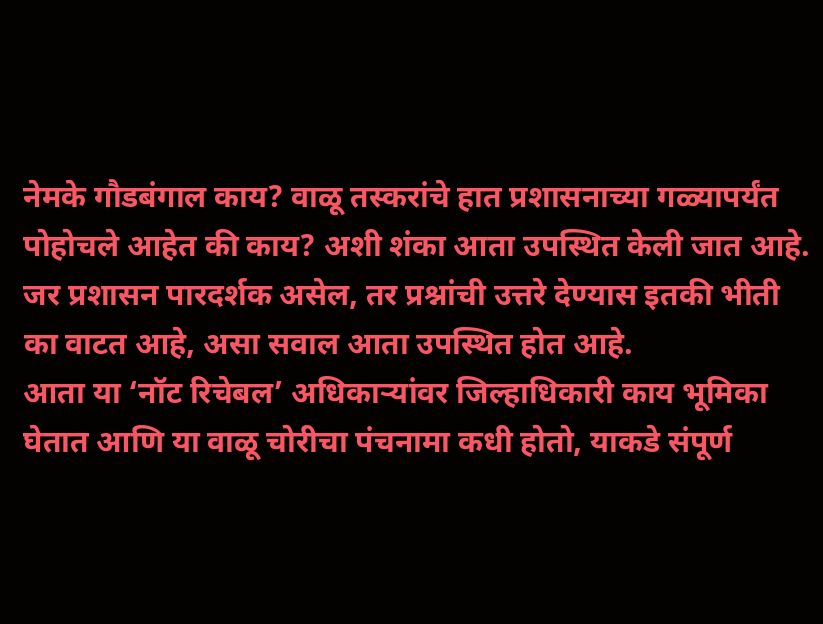नेमके गौडबंगाल काय? वाळू तस्करांचे हात प्रशासनाच्या गळ्यापर्यंत पोहोचले आहेत की काय? अशी शंका आता उपस्थित केली जात आहे. जर प्रशासन पारदर्शक असेल, तर प्रश्नांची उत्तरे देण्यास इतकी भीती का वाटत आहे, असा सवाल आता उपस्थित होत आहे.
आता या ‘नॉट रिचेबल’ अधिकाऱ्यांवर जिल्हाधिकारी काय भूमिका घेतात आणि या वाळू चोरीचा पंचनामा कधी होतो, याकडे संपूर्ण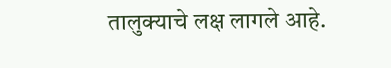तालुक्याचे लक्ष लागले आहे.